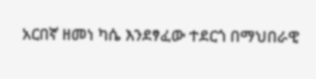አርበኛ ዘመነ ካሴ እንደፃፈው ተደርጎ በማህበራዊ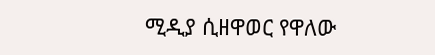ሚዲያ ሲዘዋወር የዋለው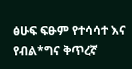ፅሁፍ ፍፁም የተሳሳተ እና የብል*ግና ቅጥረኛ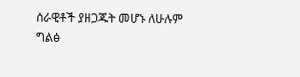ሰራዊቶች ያዘጋጁት መሆኑ ለሁሉም ግልፅ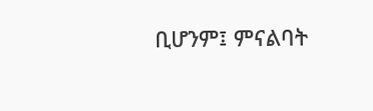ቢሆንም፤ ምናልባት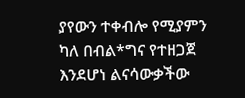ያየውን ተቀብሎ የሚያምን ካለ በብል*ግና የተዘጋጀ እንደሆነ ልናሳውቃችው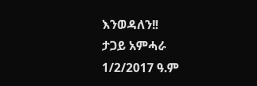እንወዳለን!!
ታጋይ አምሓራ
1/2/2017 ዓ.ም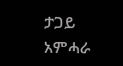ታጋይ አምሓራ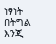ነፃነት በትግል እንጂ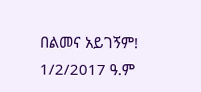በልመና አይገኝም!
1/2/2017 ዓ.ም